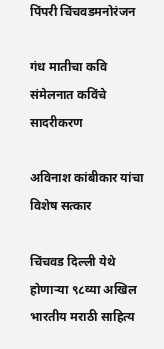पिंपरी चिंचवडमनोरंजन

गंध मातीचा कवि संमेलनात कविंचे सादरीकरण

अविनाश कांबीकार यांचा विशेष सत्कार

चिंचवड दिल्ली येथे होणाऱ्या ९८व्या अखिल भारतीय मराठी साहित्य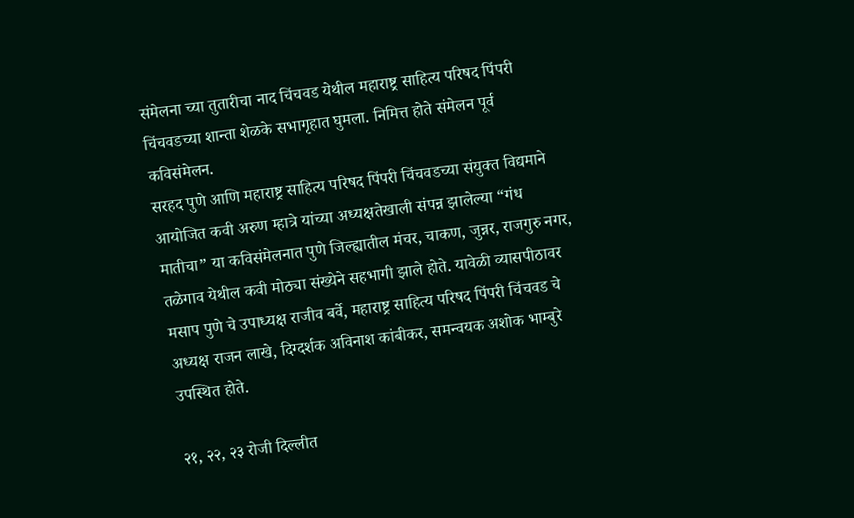संमेलना च्या तुतारीचा नाद चिंचवड येथील महाराष्ट्र साहित्य परिषद पिंपरी चिंचवडच्या शान्ता शेळके सभागृहात घुमला. निमित्त होते संमेलन पूर्व कविसंमेलन.
सरहद पुणे आणि महाराष्ट्र साहित्य परिषद पिंपरी चिंचवडच्या संयुक्त विद्यमाने आयोजित कवी अरुण म्हात्रे यांच्या अध्यक्षतेखाली संपन्न झालेल्या “गंध मातीचा” या कविसंमेलनात पुणे जिल्ह्यातील मंचर, चाकण, जुन्नर, राजगुरु नगर, तळेगाव येथील कवी मोठ्या संख्येने सहभागी झाले होते. यावेळी व्यासपीठावर मसाप पुणे चे उपाध्यक्ष राजीव बर्वे, महाराष्ट्र साहित्य परिषद पिंपरी चिंचवड चे अध्यक्ष राजन लाखे, दिग्दर्शक अविनाश कांबीकर, समन्वयक अशोक भाम्बुरे उपस्थित होते.

२१, २२, २३ रोजी दिल्लीत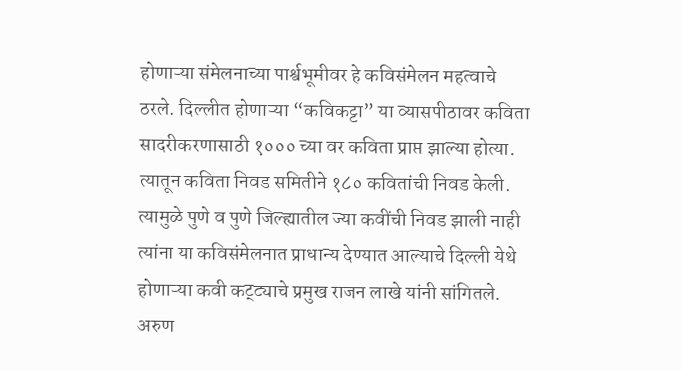होणाऱ्या संमेलनाच्या पार्श्वभूमीवर हे कविसंमेलन महत्वाचे ठरले. दिल्लीत होणाऱ्या “कविकट्टा” या व्यासपीठावर कविता सादरीकरणासाठी १००० च्या वर कविता प्राप्त झाल्या होत्या. त्यातून कविता निवड समितीने १८० कवितांची निवड केली. त्यामुळे पुणे व पुणे जिल्ह्यातील ज्या कवींची निवड झाली नाही त्यांना या कविसंमेलनात प्राधान्य देण्यात आल्याचे दिल्ली येथे होणाऱ्या कवी कट्ट्याचे प्रमुख राजन लाखे यांनी सांगितले. अरुण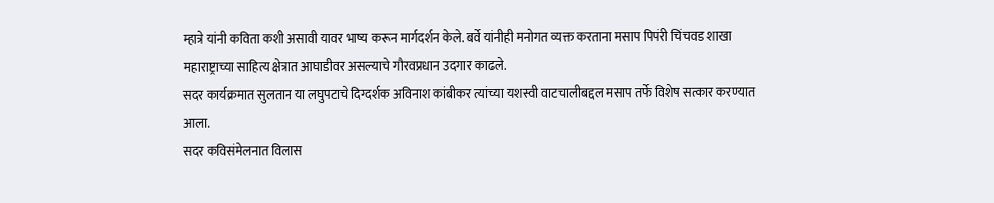म्हात्रे यांनी कविता कशी असावी यावर भाष्य करून मार्गदर्शन केले. बर्वे यांनीही मनोगत व्यक्त करताना मसाप पिपंरी चिंचवड शाखा महाराष्ट्राच्या साहित्य क्षेत्रात आघाडीवर असल्याचे गौरवप्रधान उदगार काढले.
सदर कार्यक्रमात सुलतान या लघुपटाचे दिग्दर्शक अविनाश कांबीकर त्यांच्या यशस्वी वाटचालीबद्दल मसाप तर्फे विशेष सत्कार करण्यात आला.
सदर कविसंमेलनात विलास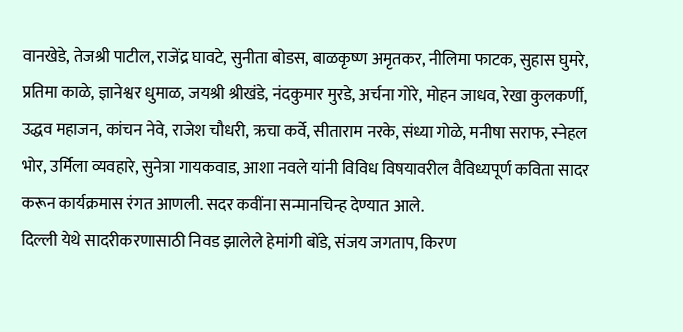वानखेडे, तेजश्री पाटील, राजेंद्र घावटे, सुनीता बोडस, बाळकृष्ण अमृतकर, नीलिमा फाटक, सुहास घुमरे, प्रतिमा काळे, ज्ञानेश्वर धुमाळ, जयश्री श्रीखंडे, नंदकुमार मुरडे, अर्चना गोरे, मोहन जाधव, रेखा कुलकर्णी, उद्धव महाजन, कांचन नेवे, राजेश चौधरी, ऋचा कर्वे, सीताराम नरके, संध्या गोळे, मनीषा सराफ, स्नेहल भोर, उर्मिला व्यवहारे, सुनेत्रा गायकवाड, आशा नवले यांनी विविध विषयावरील वैविध्यपूर्ण कविता सादर करून कार्यक्रमास रंगत आणली. सदर कवींना सन्मानचिन्ह देण्यात आले.
दिल्ली येथे सादरीकरणासाठी निवड झालेले हेमांगी बोंडे, संजय जगताप, किरण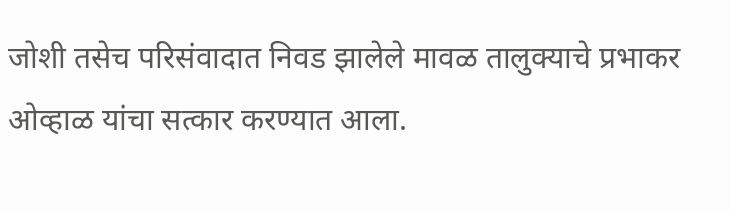जोशी तसेच परिसंवादात निवड झालेले मावळ तालुक्याचे प्रभाकर ओव्हाळ यांचा सत्कार करण्यात आला.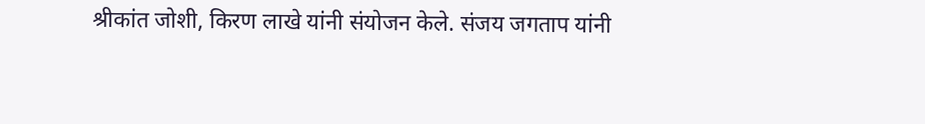श्रीकांत जोशी, किरण लाखे यांनी संयोजन केले. संजय जगताप यांनी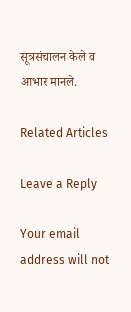सूत्रसंचालन केले व आभार मानले.

Related Articles

Leave a Reply

Your email address will not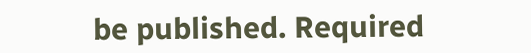be published. Required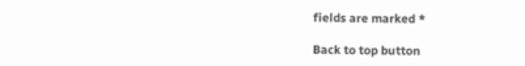fields are marked *

Back to top button